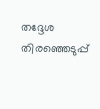തദ്ദേശ തിരഞ്ഞെടുപ്പ്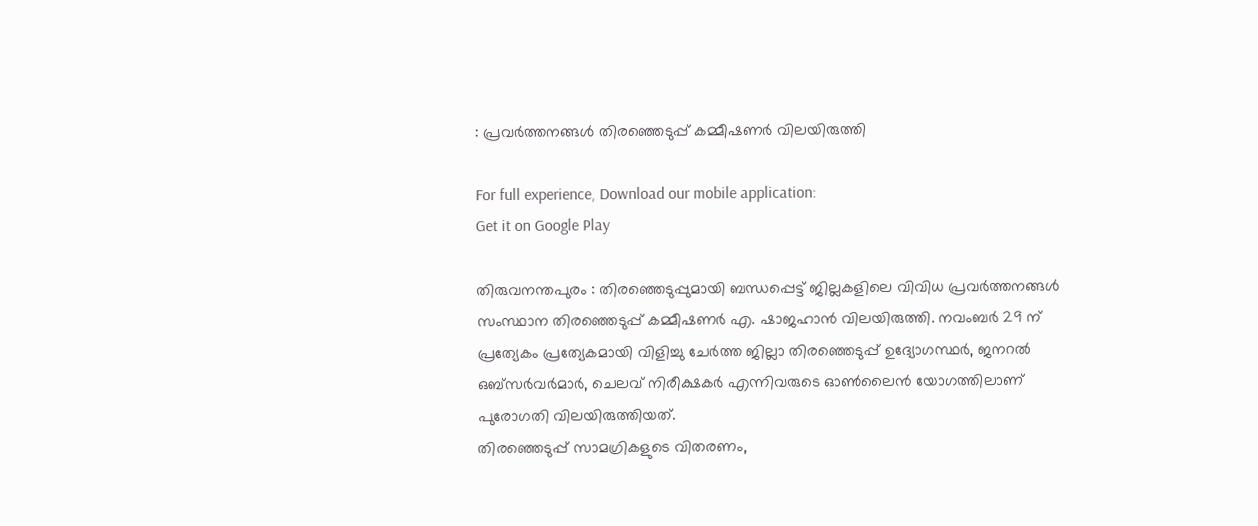: പ്രവര്‍ത്തനങ്ങള്‍ തിരഞ്ഞെടുപ്പ് കമ്മീഷണര്‍ വിലയിരുത്തി

For full experience, Download our mobile application:
Get it on Google Play

തിരുവനന്തപുരം : തിരഞ്ഞെടുപ്പുമായി ബന്ധപ്പെട്ട് ജില്ലകളിലെ വിവിധ പ്രവര്‍ത്തനങ്ങള്‍ സംസ്ഥാന തിരഞ്ഞെടുപ്പ് കമ്മീഷണര്‍ എ. ഷാജഹാന്‍ വിലയിരുത്തി. നവംബര്‍ 29 ന് പ്രത്യേകം പ്രത്യേകമായി വിളിച്ചു ചേര്‍ത്ത ജില്ലാ തിരഞ്ഞെടുപ്പ് ഉദ്യോഗസ്ഥര്‍, ജനറല്‍ ഒബ്‌സര്‍വര്‍മാര്‍, ചെലവ് നിരീക്ഷകര്‍ എന്നിവരുടെ ഓണ്‍ലൈന്‍ യോഗത്തിലാണ് പുരോഗതി വിലയിരുത്തിയത്.
തിരഞ്ഞെടുപ്പ് സാമഗ്രികളുടെ വിതരണം,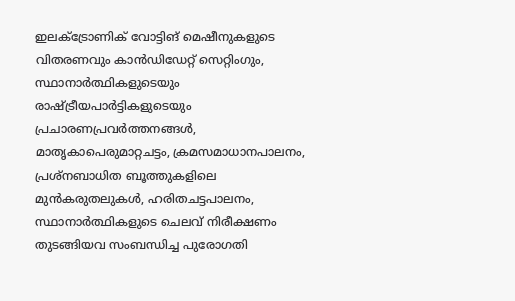ഇലക്ട്രോണിക് വോട്ടിങ് മെഷീനുകളുടെ വിതരണവും കാന്‍ഡിഡേറ്റ് സെറ്റിംഗും, സ്ഥാനാര്‍ത്ഥികളുടെയും രാഷ്ട്രീയപാര്‍ട്ടികളുടെയും പ്രചാരണപ്രവര്‍ത്തനങ്ങള്‍, മാതൃകാപെരുമാറ്റചട്ടം, ക്രമസമാധാനപാലനം, പ്രശ്‌നബാധിത ബൂത്തുകളിലെ മുന്‍കരുതലുകള്‍, ഹരിതചട്ടപാലനം, സ്ഥാനാര്‍ത്ഥികളുടെ ചെലവ് നിരീക്ഷണം തുടങ്ങിയവ സംബന്ധിച്ച പുരോഗതി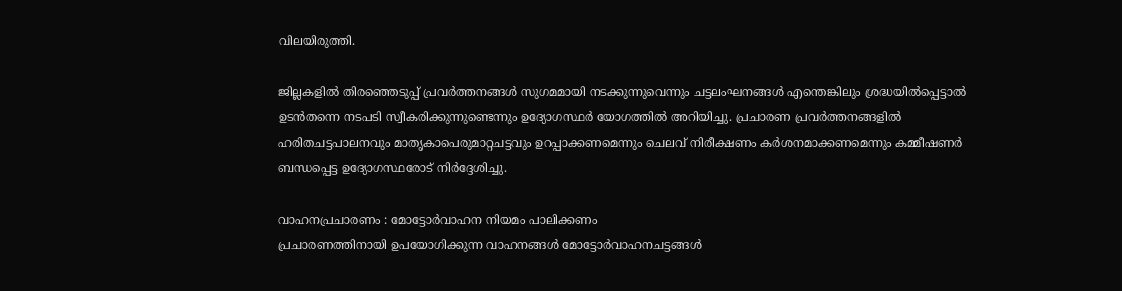വിലയിരുത്തി.

ജില്ലകളില്‍ തിരഞ്ഞെടുപ്പ് പ്രവര്‍ത്തനങ്ങള്‍ സുഗമമായി നടക്കുന്നുവെന്നും ചട്ടലംഘനങ്ങള്‍ എന്തെങ്കിലും ശ്രദ്ധയില്‍പ്പെട്ടാല്‍ ഉടന്‍തന്നെ നടപടി സ്വീകരിക്കുന്നുണ്ടെന്നും ഉദ്യോഗസ്ഥര്‍ യോഗത്തില്‍ അറിയിച്ചു. പ്രചാരണ പ്രവര്‍ത്തനങ്ങളില്‍ ഹരിതചട്ടപാലനവും മാതൃകാപെരുമാറ്റചട്ടവും ഉറപ്പാക്കണമെന്നും ചെലവ് നിരീക്ഷണം കര്‍ശനമാക്കണമെന്നും കമ്മീഷണര്‍ ബന്ധപ്പെട്ട ഉദ്യോഗസ്ഥരോട് നിര്‍ദ്ദേശിച്ചു.

വാഹനപ്രചാരണം : മോട്ടോര്‍വാഹന നിയമം പാലിക്കണം
പ്രചാരണത്തിനായി ഉപയോഗിക്കുന്ന വാഹനങ്ങള്‍ മോട്ടോര്‍വാഹനചട്ടങ്ങള്‍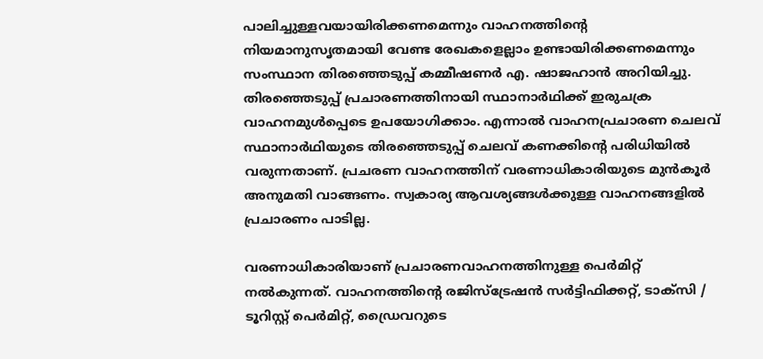പാലിച്ചുള്ളവയായിരിക്കണമെന്നും വാഹനത്തിന്റെ നിയമാനുസൃതമായി വേണ്ട രേഖകളെല്ലാം ഉണ്ടായിരിക്കണമെന്നും സംസ്ഥാന തിരഞ്ഞെടുപ്പ് കമ്മീഷണര്‍ എ. ഷാജഹാന്‍ അറിയിച്ചു. തിരഞ്ഞെടുപ്പ് പ്രചാരണത്തിനായി സ്ഥാനാര്‍ഥിക്ക് ഇരുചക്ര വാഹനമുള്‍പ്പെടെ ഉപയോഗിക്കാം. എന്നാല്‍ വാഹനപ്രചാരണ ചെലവ് സ്ഥാനാര്‍ഥിയുടെ തിരഞ്ഞെടുപ്പ് ചെലവ് കണക്കിന്റെ പരിധിയില്‍ വരുന്നതാണ്. പ്രചരണ വാഹനത്തിന് വരണാധികാരിയുടെ മുന്‍കൂര്‍ അനുമതി വാങ്ങണം. സ്വകാര്യ ആവശ്യങ്ങള്‍ക്കുള്ള വാഹനങ്ങളില്‍ പ്രചാരണം പാടില്ല.

വരണാധികാരിയാണ് പ്രചാരണവാഹനത്തിനുള്ള പെര്‍മിറ്റ് നല്‍കുന്നത്. വാഹനത്തിന്റെ രജിസ്‌ട്രേഷന്‍ സര്‍ട്ടിഫിക്കറ്റ്, ടാക്‌സി / ടൂറിസ്റ്റ് പെര്‍മിറ്റ്, ഡ്രൈവറുടെ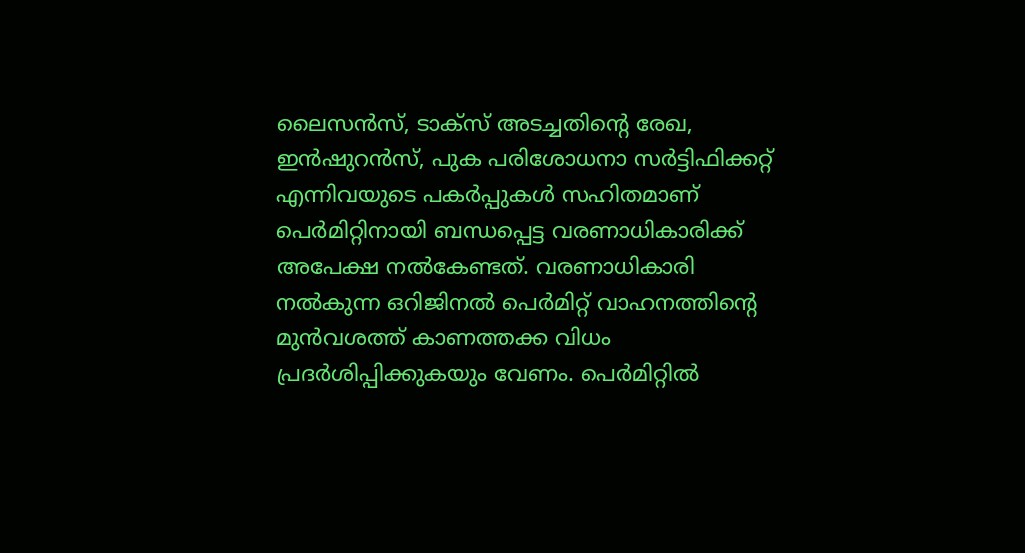ലൈസന്‍സ്, ടാക്‌സ് അടച്ചതിന്റെ രേഖ, ഇന്‍ഷുറന്‍സ്, പുക പരിശോധനാ സര്‍ട്ടിഫിക്കറ്റ് എന്നിവയുടെ പകര്‍പ്പുകള്‍ സഹിതമാണ് പെര്‍മിറ്റിനായി ബന്ധപ്പെട്ട വരണാധികാരിക്ക് അപേക്ഷ നല്‍കേണ്ടത്. വരണാധികാരി നല്‍കുന്ന ഒറിജിനല്‍ പെര്‍മിറ്റ് വാഹനത്തിന്റെ മുന്‍വശത്ത് കാണത്തക്ക വിധം പ്രദര്‍ശിപ്പിക്കുകയും വേണം. പെര്‍മിറ്റില്‍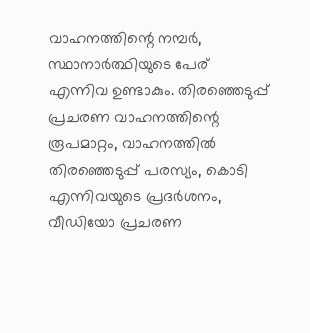വാഹനത്തിന്റെ നമ്പര്‍, സ്ഥാനാര്‍ത്ഥിയുടെ പേര് എന്നിവ ഉണ്ടാകും. തിരഞ്ഞെടുപ്പ് പ്രചരണ വാഹനത്തിന്റെ രൂപമാറ്റം, വാഹനത്തില്‍ തിരഞ്ഞെടുപ്പ് പരസ്യം, കൊടി എന്നിവയുടെ പ്രദര്‍ശനം, വീഡിയോ പ്രചരണ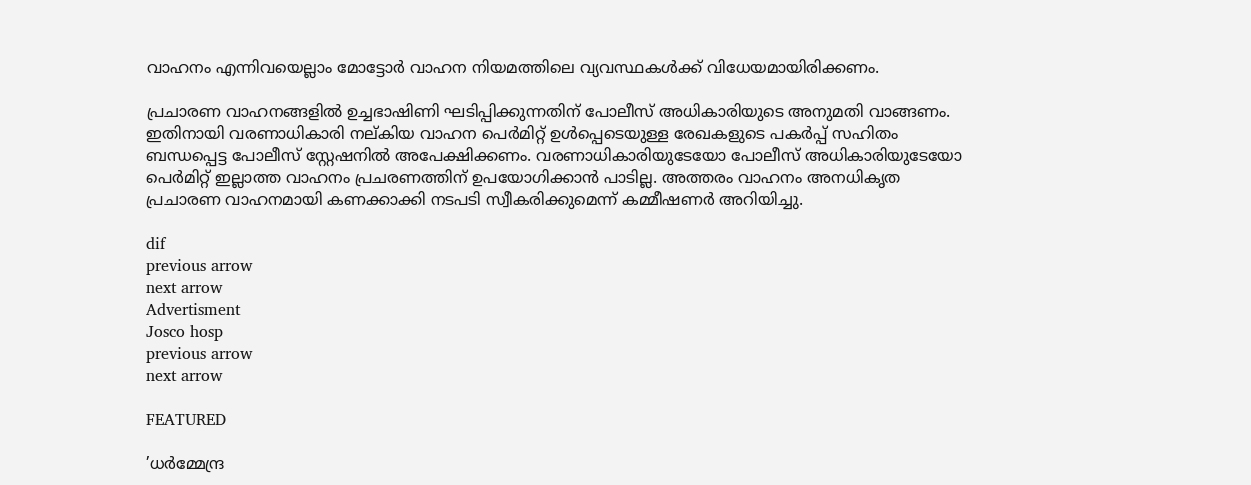വാഹനം എന്നിവയെല്ലാം മോട്ടോര്‍ വാഹന നിയമത്തിലെ വ്യവസ്ഥകള്‍ക്ക് വിധേയമായിരിക്കണം.

പ്രചാരണ വാഹനങ്ങളില്‍ ഉച്ചഭാഷിണി ഘടിപ്പിക്കുന്നതിന് പോലീസ് അധികാരിയുടെ അനുമതി വാങ്ങണം. ഇതിനായി വരണാധികാരി നല്കിയ വാഹന പെര്‍മിറ്റ് ഉള്‍പ്പെടെയുള്ള രേഖകളുടെ പകര്‍പ്പ് സഹിതം ബന്ധപ്പെട്ട പോലീസ് സ്റ്റേഷനില്‍ അപേക്ഷിക്കണം. വരണാധികാരിയുടേയോ പോലീസ് അധികാരിയുടേയോ പെര്‍മിറ്റ് ഇല്ലാത്ത വാഹനം പ്രചരണത്തിന് ഉപയോഗിക്കാന്‍ പാടില്ല. അത്തരം വാഹനം അനധികൃത പ്രചാരണ വാഹനമായി കണക്കാക്കി നടപടി സ്വീകരിക്കുമെന്ന് കമ്മീഷണര്‍ അറിയിച്ചു.

dif
previous arrow
next arrow
Advertisment
Josco hosp
previous arrow
next arrow

FEATURED

’ധർമ്മേന്ദ്ര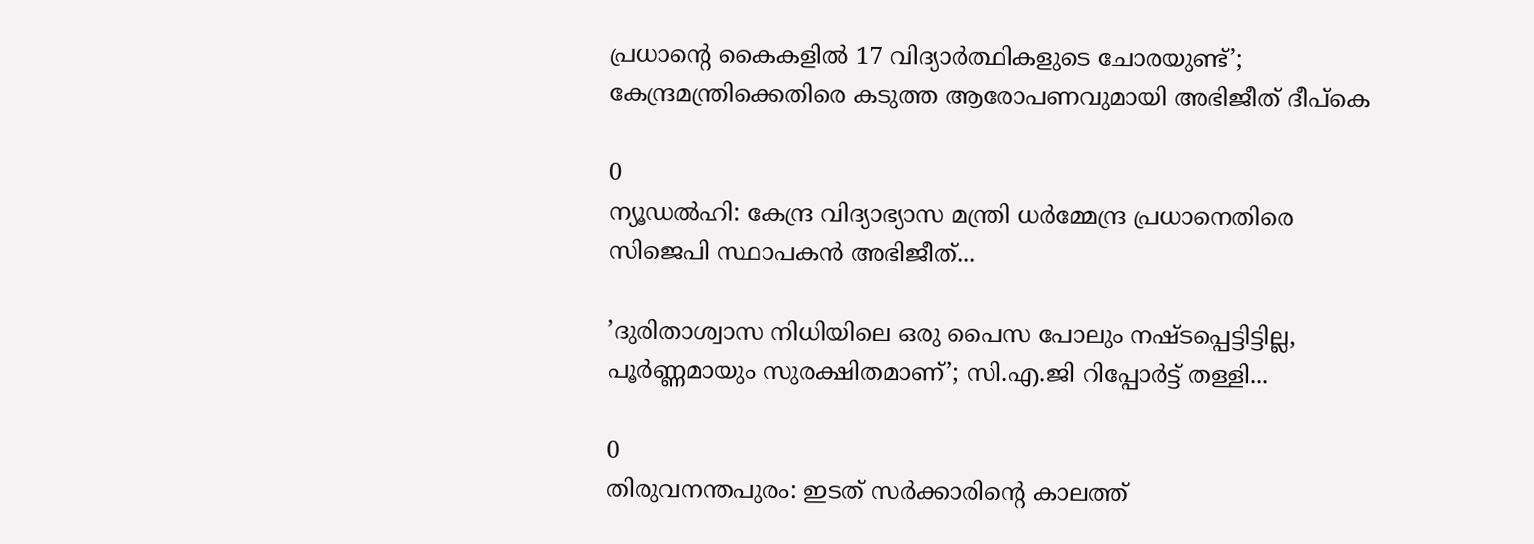പ്രധാന്റെ കൈകളിൽ 17 വിദ്യാർത്ഥികളുടെ ചോരയുണ്ട്’; കേന്ദ്രമന്ത്രിക്കെതിരെ കടുത്ത ആരോപണവുമായി അഭിജീത് ദീപ്കെ

0
ന്യൂഡല്‍ഹി: കേന്ദ്ര വിദ്യാഭ്യാസ മന്ത്രി ധര്‍മ്മേന്ദ്ര പ്രധാനെതിരെ സിജെപി സ്ഥാപകന്‍ അഭിജീത്...

’ദുരിതാശ്വാസ നിധിയിലെ ഒരു പൈസ പോലും നഷ്ടപ്പെട്ടിട്ടില്ല, പൂർണ്ണമായും സുരക്ഷിതമാണ്’; സി.എ.ജി റിപ്പോർട്ട് തള്ളി...

0
തിരുവനന്തപുരം: ഇടത് സർക്കാരിന്റെ കാലത്ത്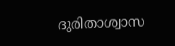ദുരിതാശ്വാസ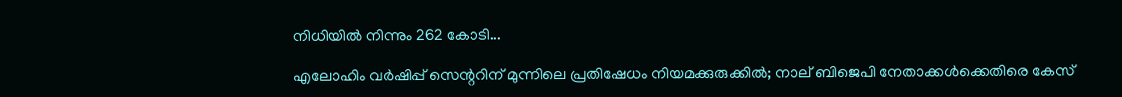നിധിയില്‍ നിന്നും 262 കോടി...

എലോഹിം വർഷിപ്പ് സെന്ററിന് മുന്നിലെ പ്രതിഷേധം നിയമക്കുരുക്കിൽ; നാല് ബിജെപി നേതാക്കൾക്കെതിരെ കേസ്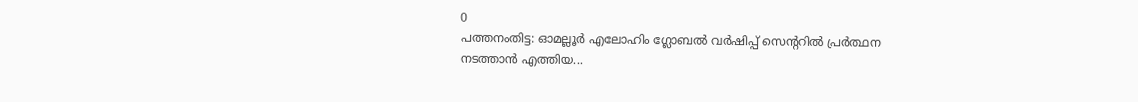0
പത്തനംതിട്ട: ഓമല്ലൂര്‍ എലോഹിം ഗ്ലോബല്‍ വര്‍ഷിപ്പ് സെന്ററില്‍ പ്രര്‍ത്ഥന നടത്താന്‍ എത്തിയ...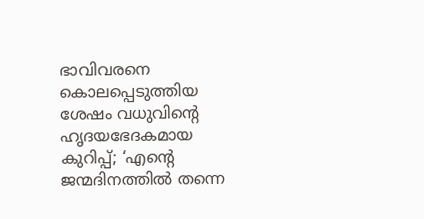ഭാവിവരനെ കൊലപ്പെടുത്തിയ ശേഷം വധുവിന്റെ ഹൃദയഭേദകമായ കുറിപ്പ്; ‘എന്റെ ജന്മദിനത്തിൽ തന്നെ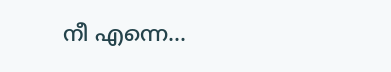നീ എന്നെ...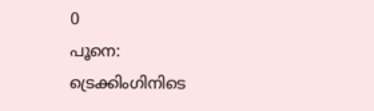0
പൂനെ: ട്രെക്കിംഗിനിടെ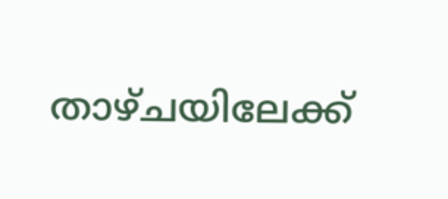താഴ്ചയിലേക്ക്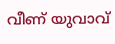വീണ് യുവാവ്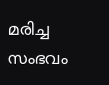മരിച്ച സംഭവം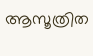ആസൂത്രിത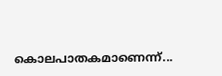കൊലപാതകമാണെന്ന്...